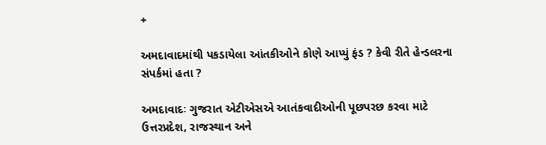+

અમદાવાદમાંથી પકડાયેલા આંતકીઓને કોણે આપ્યું ફંડ ? કેવી રીતે હેન્ડલરના સંપર્કમાં હતા ?

અમદાવાદઃ ગુજરાત એટીએસએ આતંકવાદીઓની પૂછપરછ કરવા માટે ઉત્તરપ્રદેશ, રાજસ્થાન અને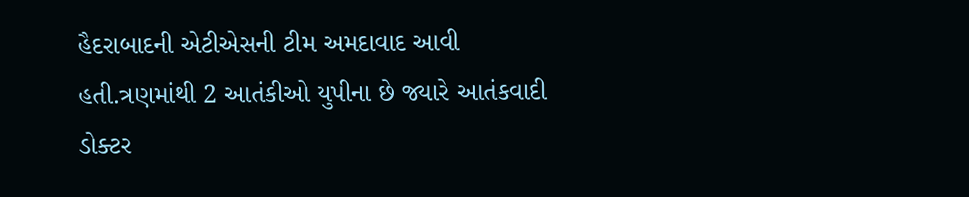હૈદરાબાદની એટીએસની ટીમ અમદાવાદ આવી હતી.ત્રણમાંથી 2 આતંકીઓ યુપીના છે જ્યારે આતંકવાદી ડોક્ટર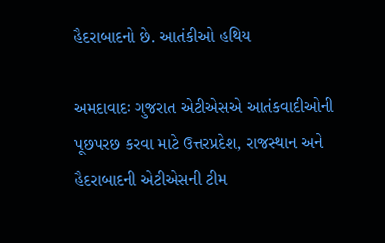હૈદરાબાદનો છે. આતંકીઓ હથિય

અમદાવાદઃ ગુજરાત એટીએસએ આતંકવાદીઓની પૂછપરછ કરવા માટે ઉત્તરપ્રદેશ, રાજસ્થાન અને હૈદરાબાદની એટીએસની ટીમ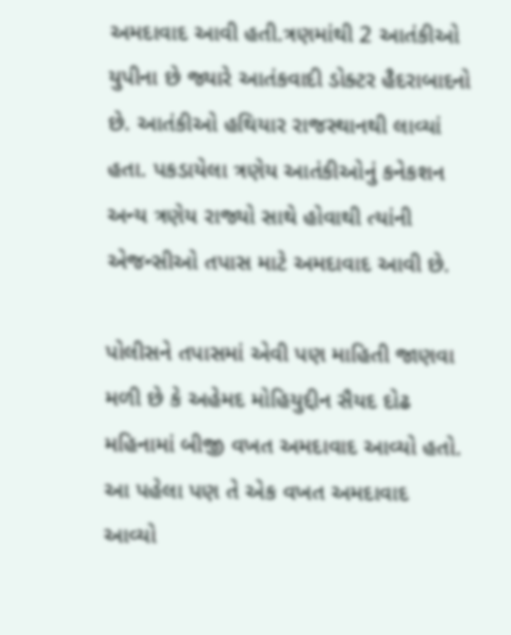અમદાવાદ આવી હતી.ત્રણમાંથી 2 આતંકીઓ યુપીના છે જ્યારે આતંકવાદી ડોક્ટર હૈદરાબાદનો છે. આતંકીઓ હથિયાર રાજસ્થાનથી લાવ્યાં હતા. પકડાયેલા ત્રણેય આતંકીઓનું કનેકશન અન્ય ત્રણેય રાજ્યો સાથે હોવાથી ત્યાંની એજન્સીઓ તપાસ માટે અમદાવાદ આવી છે.

પોલીસને તપાસમાં એવી પણ માહિતી જાણવા મળી છે કે અહેમદ મોહિયુદ્દીન સૈયદ દોઢ મહિનામાં બીજી વખત અમદાવાદ આવ્યો હતો. આ પહેલા પણ તે એક વખત અમદાવાદ આવ્યો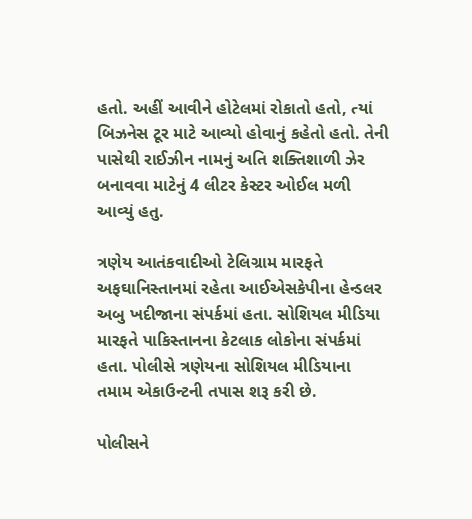હતો. અહીં આવીને હોટેલમાં રોકાતો હતો, ત્યાં બિઝનેસ ટૂર માટે આવ્યો હોવાનું કહેતો હતો. તેની પાસેથી રાઈઝીન નામનું અતિ શક્તિશાળી ઝેર બનાવવા માટેનું 4 લીટર કેસ્ટર ઓઈલ મળી આવ્યું હતુ.

ત્રણેય આતંકવાદીઓ ટેલિગ્રામ મારફતે અફઘાનિસ્તાનમાં રહેતા આઈએસકેપીના હેન્ડલર અબુ ખદીજાના સંપર્કમાં હતા. સોશિયલ મીડિયા મારફતે પાકિસ્તાનના કેટલાક લોકોના સંપર્કમાં હતા. પોલીસે ત્રણેયના સોશિયલ મીડિયાના તમામ એકાઉન્ટની તપાસ શરૂ કરી છે.

પોલીસને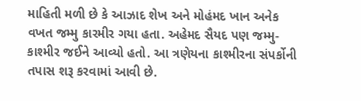માહિતી મળી છે કે આઝાદ શેખ અને મોહંમદ ખાન અનેક વખત જમ્મુ કારમીર ગયા હતા. અહેમદ સૈયદ પણ જમ્મુ-કાશ્મીર જઈને આવ્યો હતો. આ ત્રણેયના કાશ્મીરના સંપર્કોની તપાસ શરૂ કરવામાં આવી છે.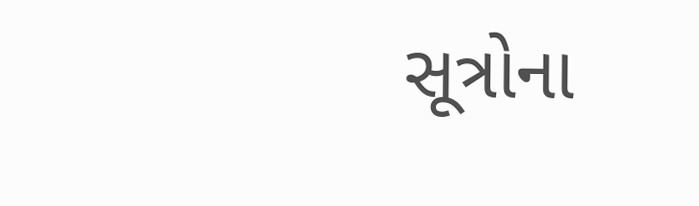સૂત્રોના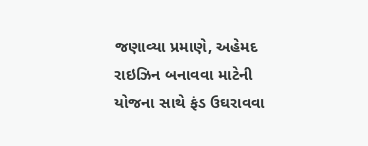જણાવ્યા પ્રમાણે, અહેમદ રાઇઝિન બનાવવા માટેની યોજના સાથે ફંડ ઉઘરાવવા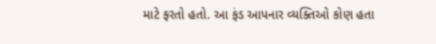માટે ફરતો હતો. આ ફંડ આપનાર વ્યક્તિઓ કોણ હતા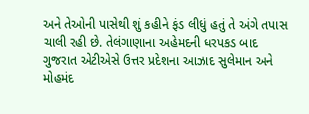અને તેઓની પાસેથી શું કહીને ફંડ લીધું હતું તે અંગે તપાસ ચાલી રહી છે. તેલંગાણાના અહેમદની ધરપકડ બાદ ગુજરાત એટીએસે ઉત્તર પ્રદેશના આઝાદ સુલેમાન અને મોહમંદ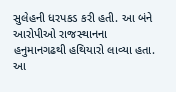સુલેહની ધરપકડ કરી હતી. આ બંને આરોપીઓ રાજસ્થાનના હનુમાનગઢથી હથિયારો લાવ્યા હતા. આ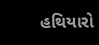હથિયારો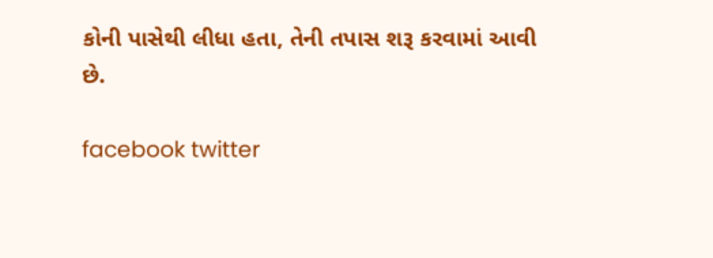કોની પાસેથી લીધા હતા, તેની તપાસ શરૂ કરવામાં આવી છે.

facebook twitter